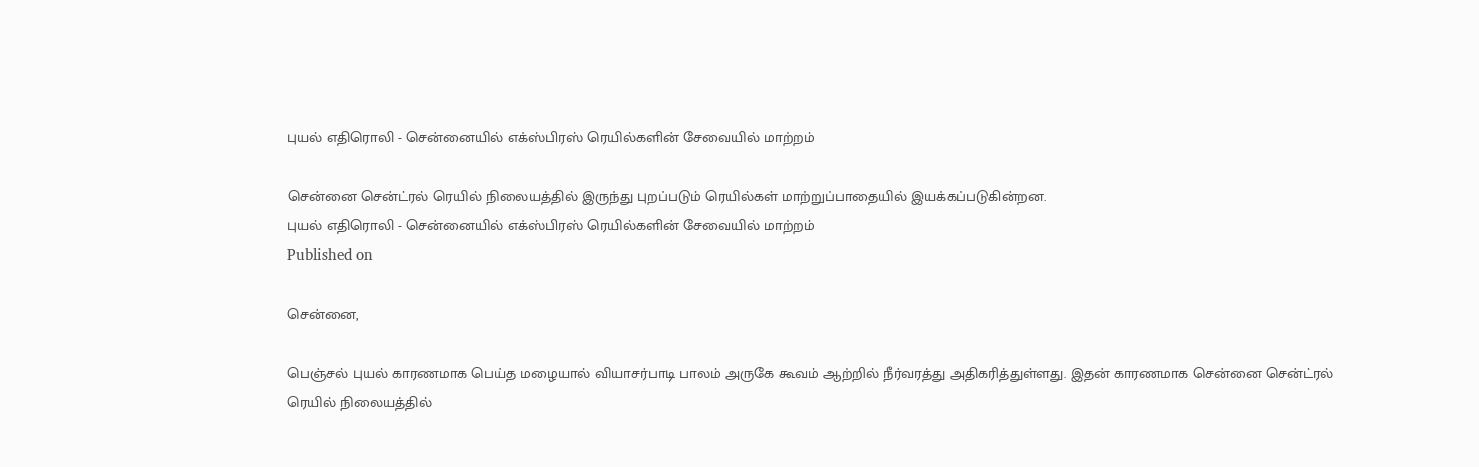புயல் எதிரொலி - சென்னையில் எக்ஸ்பிரஸ் ரெயில்களின் சேவையில் மாற்றம்

சென்னை சென்ட்ரல் ரெயில் நிலையத்தில் இருந்து புறப்படும் ரெயில்கள் மாற்றுப்பாதையில் இயக்கப்படுகின்றன.
புயல் எதிரொலி - சென்னையில் எக்ஸ்பிரஸ் ரெயில்களின் சேவையில் மாற்றம்
Published on

சென்னை,

பெஞ்சல் புயல் காரணமாக பெய்த மழையால் வியாசர்பாடி பாலம் அருகே கூவம் ஆற்றில் நீர்வரத்து அதிகரித்துள்ளது. இதன் காரணமாக சென்னை சென்ட்ரல் ரெயில் நிலையத்தில்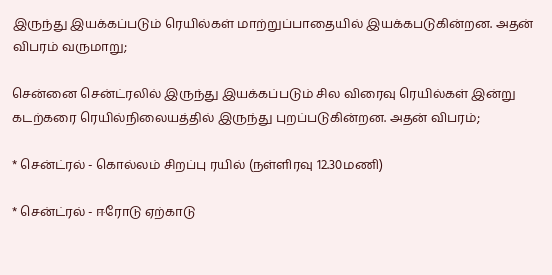இருந்து இயக்கப்படும் ரெயில்கள் மாற்றுப்பாதையில் இயக்கபடுகின்றன. அதன் விபரம் வருமாறு;

சென்னை சென்ட்ரலில் இருந்து இயக்கப்படும் சில விரைவு ரெயில்கள் இன்று கடற்கரை ரெயில்நிலையத்தில் இருந்து புறப்படுகின்றன. அதன் விபரம்;

* சென்ட்ரல் - கொல்லம் சிறப்பு ரயில் (நள்ளிரவு 12.30மணி)

* சென்ட்ரல் - ஈரோடு ஏற்காடு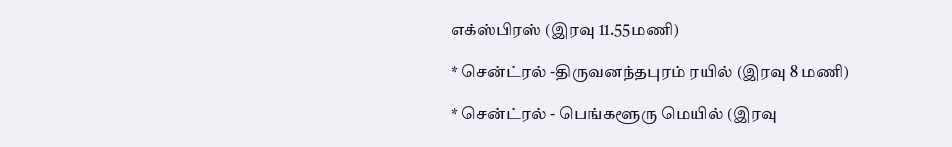எக்ஸ்பிரஸ் (இரவு 11.55மணி)

* சென்ட்ரல் -திருவனந்தபுரம் ரயில் (இரவு 8 மணி)

* சென்ட்ரல் - பெங்களூரு மெயில் (இரவு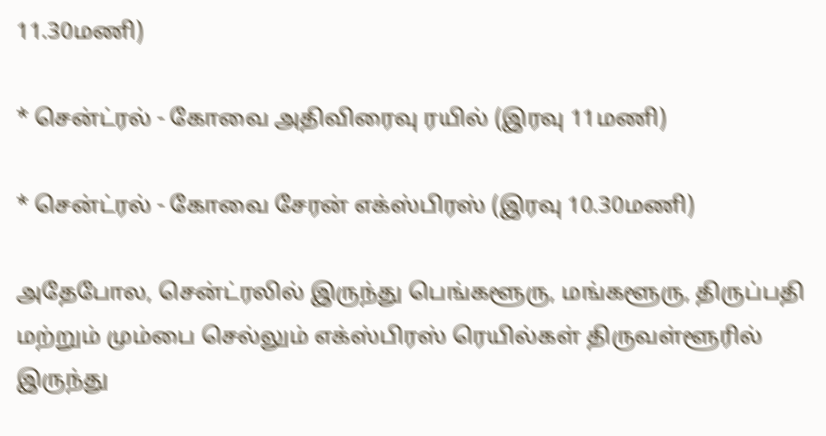11.30மணி)

* சென்ட்ரல் - கோவை அதிவிரைவு ரயில் (இரவு 11மணி)

* சென்ட்ரல் - கோவை சேரன் எக்ஸ்பிரஸ் (இரவு 10.30மணி)

அதேபோல, சென்ட்ரலில் இருந்து பெங்களூரு, மங்களூரு, திருப்பதி மற்றும் மும்பை செல்லும் எக்ஸ்பிரஸ் ரெயில்கள் திருவள்ளூரில் இருந்து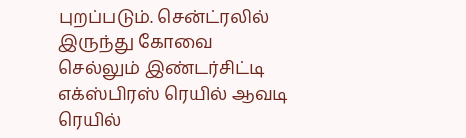புறப்படும். சென்ட்ரலில் இருந்து கோவை செல்லும் இண்டர்சிட்டி எக்ஸ்பிரஸ் ரெயில் ஆவடி ரெயில்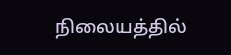நிலையத்தில்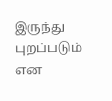இருந்து புறப்படும் என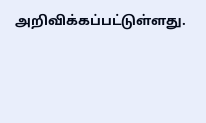அறிவிக்கப்பட்டுள்ளது.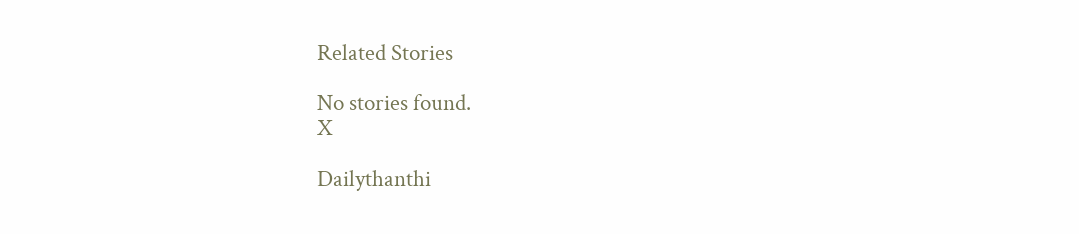Related Stories

No stories found.
X

Dailythanthi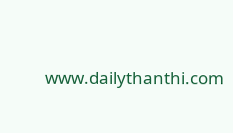www.dailythanthi.com